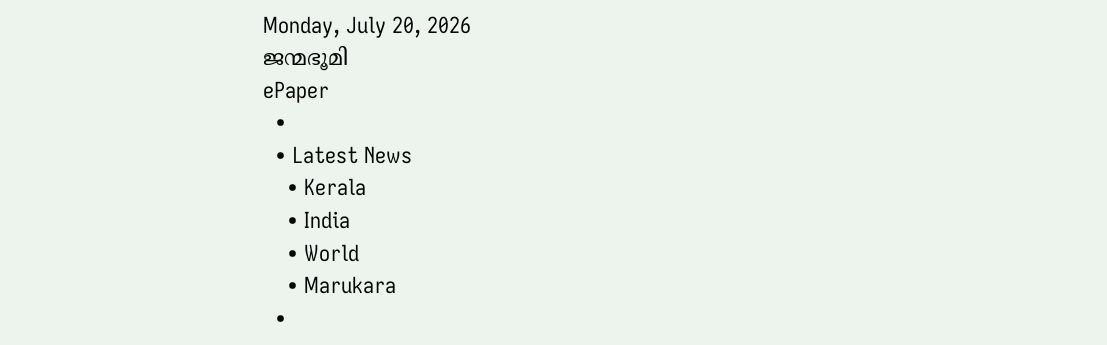Monday, July 20, 2026
ജന്മഭൂമി
ePaper
  •
  • Latest News
    • Kerala
    • India
    • World
    • Marukara
  •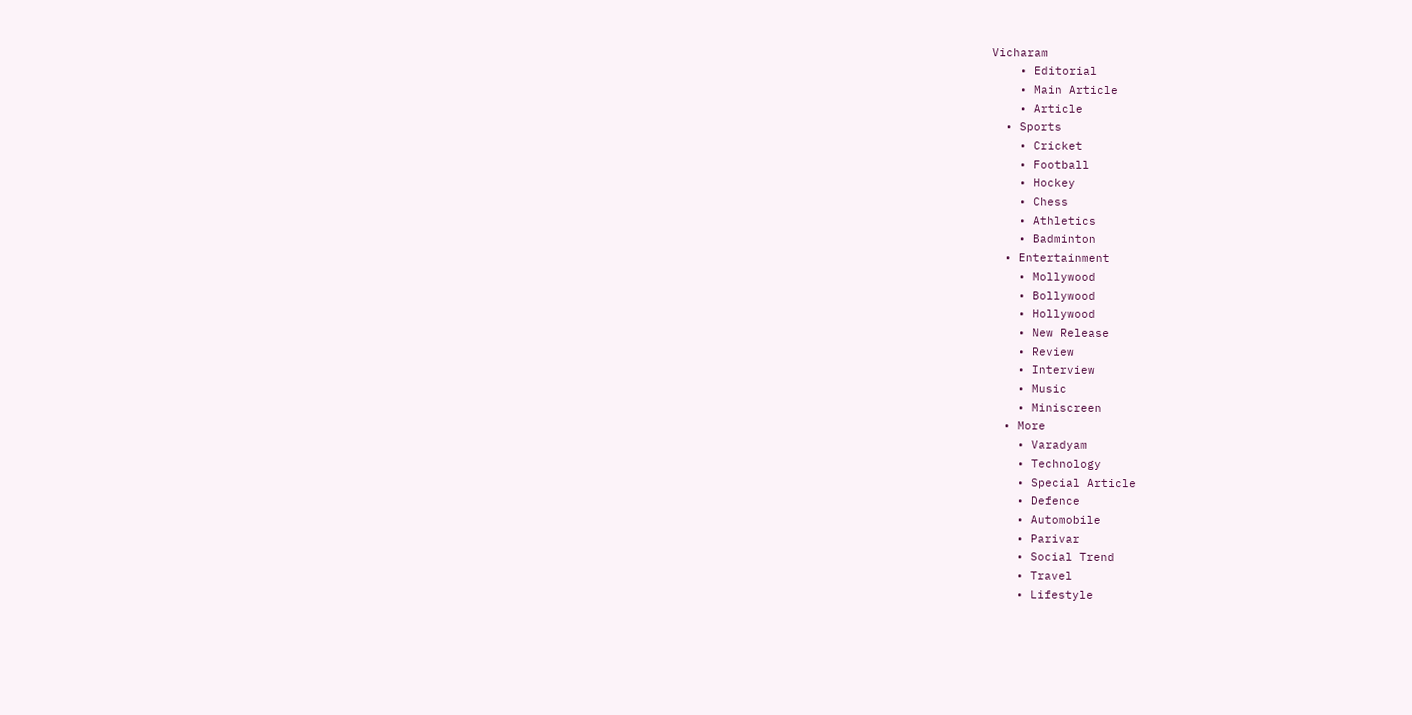Vicharam
    • Editorial
    • Main Article
    • Article
  • Sports
    • Cricket
    • Football
    • Hockey
    • Chess
    • Athletics
    • Badminton
  • Entertainment
    • Mollywood
    • Bollywood
    • Hollywood
    • New Release
    • Review
    • Interview
    • Music
    • Miniscreen
  • More
    • Varadyam
    • Technology
    • Special Article
    • Defence
    • Automobile
    • Parivar
    • Social Trend
    • Travel
    • Lifestyle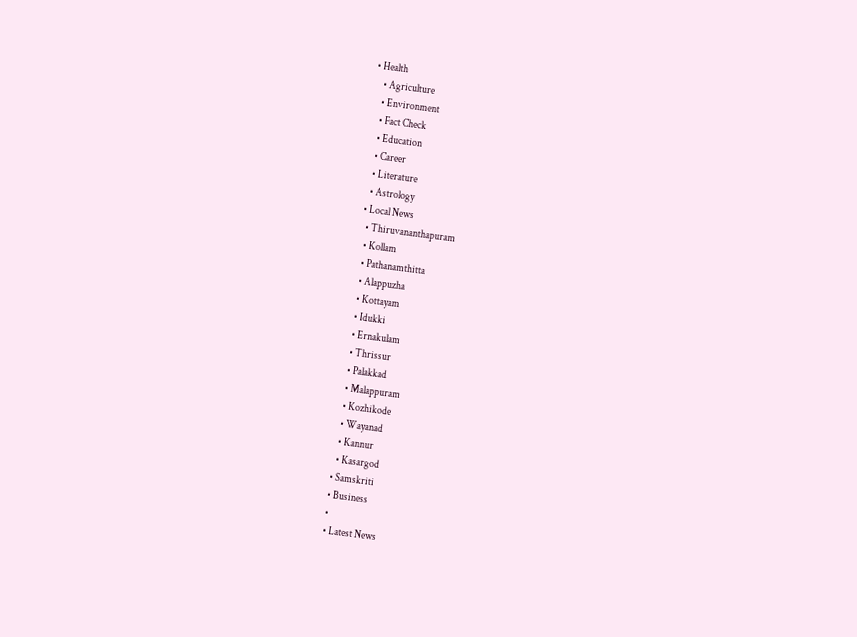• Health
    • Agriculture
    • Environment
    • Fact Check
    • Education
    • Career
    • Literature
    • Astrology
  • Local News
    • Thiruvananthapuram
    • Kollam
    • Pathanamthitta
    • Alappuzha
    • Kottayam
    • Idukki
    • Ernakulam
    • Thrissur
    • Palakkad
    • Malappuram
    • Kozhikode
    • Wayanad
    • Kannur
    • Kasargod
  • Samskriti
  • Business
  •
  • Latest News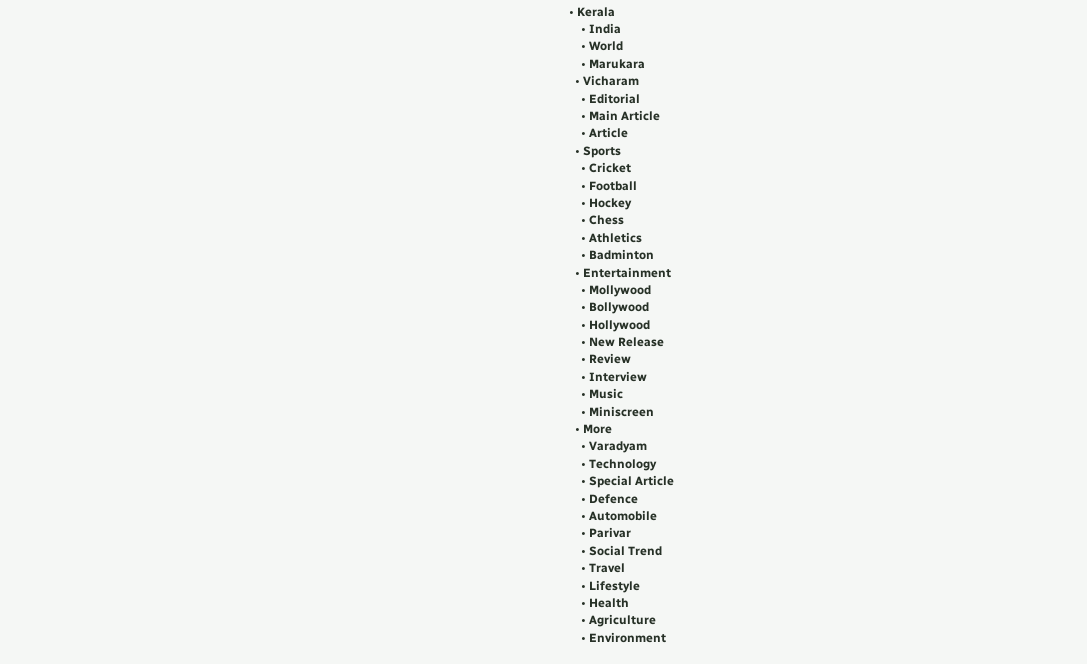• Kerala
    • India
    • World
    • Marukara
  • Vicharam
    • Editorial
    • Main Article
    • Article
  • Sports
    • Cricket
    • Football
    • Hockey
    • Chess
    • Athletics
    • Badminton
  • Entertainment
    • Mollywood
    • Bollywood
    • Hollywood
    • New Release
    • Review
    • Interview
    • Music
    • Miniscreen
  • More
    • Varadyam
    • Technology
    • Special Article
    • Defence
    • Automobile
    • Parivar
    • Social Trend
    • Travel
    • Lifestyle
    • Health
    • Agriculture
    • Environment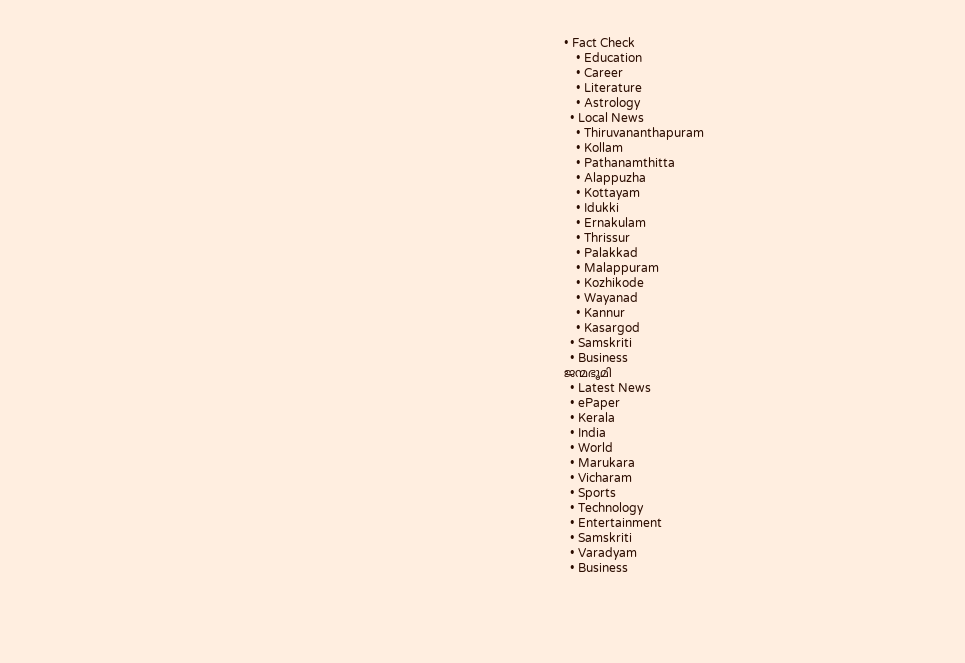• Fact Check
    • Education
    • Career
    • Literature
    • Astrology
  • Local News
    • Thiruvananthapuram
    • Kollam
    • Pathanamthitta
    • Alappuzha
    • Kottayam
    • Idukki
    • Ernakulam
    • Thrissur
    • Palakkad
    • Malappuram
    • Kozhikode
    • Wayanad
    • Kannur
    • Kasargod
  • Samskriti
  • Business
ജന്മഭൂമി
  • Latest News
  • ePaper
  • Kerala
  • India
  • World
  • Marukara
  • Vicharam
  • Sports
  • Technology
  • Entertainment
  • Samskriti
  • Varadyam
  • Business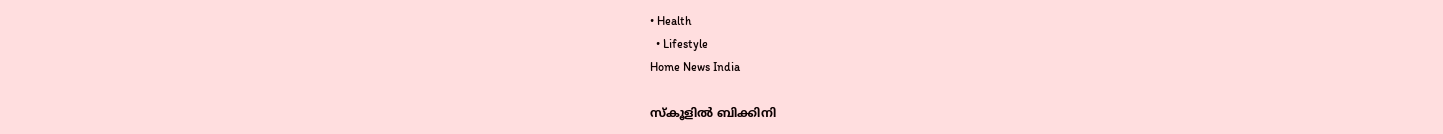• Health
  • Lifestyle
Home News India

സ്‌കൂളില്‍ ബിക്കിനി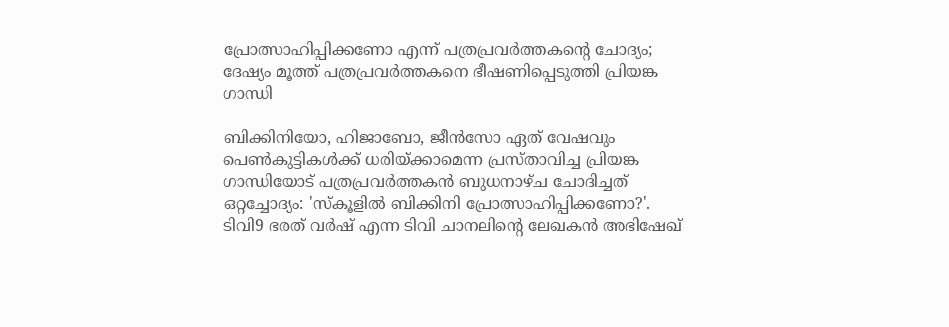പ്രോത്സാഹിപ്പിക്കണോ എന്ന് പത്രപ്രവര്‍ത്തകന്റെ ചോദ്യം; ദേഷ്യം മൂത്ത് പത്രപ്രവര്‍ത്തകനെ ഭീഷണിപ്പെടുത്തി പ്രിയങ്ക ഗാന്ധി

ബിക്കിനിയോ, ഹിജാബോ, ജീന്‍സോ ഏത് വേഷവും പെണ്‍കുട്ടികള്‍ക്ക് ധരിയ്‌ക്കാമെന്ന പ്രസ്താവിച്ച പ്രിയങ്ക ഗാന്ധിയോട് പത്രപ്രവര്‍ത്തകന്‍ ബുധനാഴ്ച ചോദിച്ചത് ഒറ്റച്ചോദ്യം: 'സ്‌കൂളില്‍ ബിക്കിനി പ്രോത്സാഹിപ്പിക്കണോ?'. ടിവി9 ഭരത് വര്‍ഷ് എന്ന ടിവി ചാനലിന്റെ ലേഖകന്‍ അഭിഷേഖ്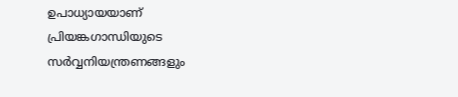ഉപാധ്യായയാണ് പ്രിയങ്കഗാന്ധിയുടെ സര്‍വ്വനിയന്ത്രണങ്ങളും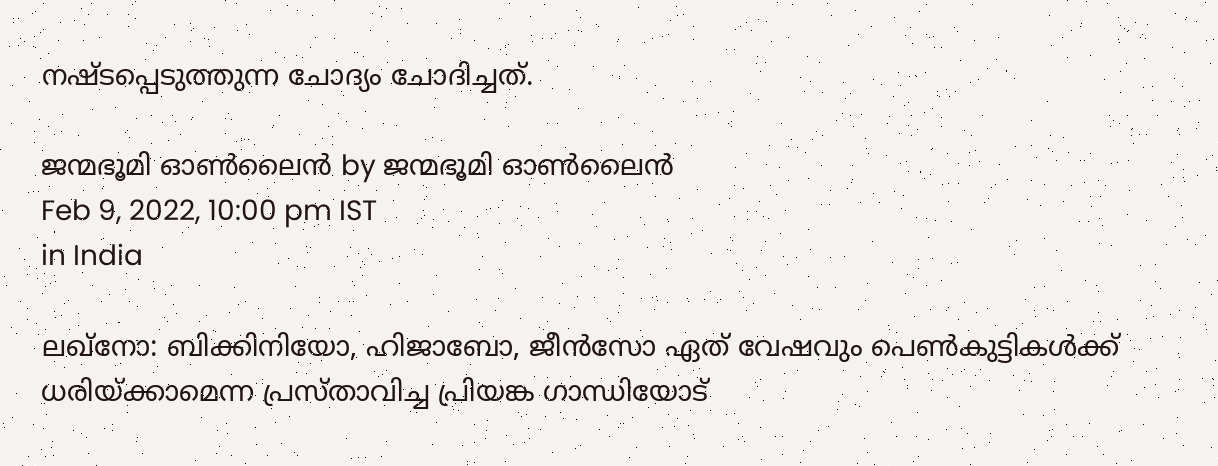നഷ്ടപ്പെടുത്തുന്ന ചോദ്യം ചോദിച്ചത്.

ജന്മഭൂമി ഓണ്‍ലൈന്‍ by ജന്മഭൂമി ഓണ്‍ലൈന്‍
Feb 9, 2022, 10:00 pm IST
in India

ലഖ്‌നോ: ബിക്കിനിയോ, ഹിജാബോ, ജീന്‍സോ ഏത് വേഷവും പെണ്‍കുട്ടികള്‍ക്ക് ധരിയ്‌ക്കാമെന്ന പ്രസ്താവിച്ച പ്രിയങ്ക ഗാന്ധിയോട്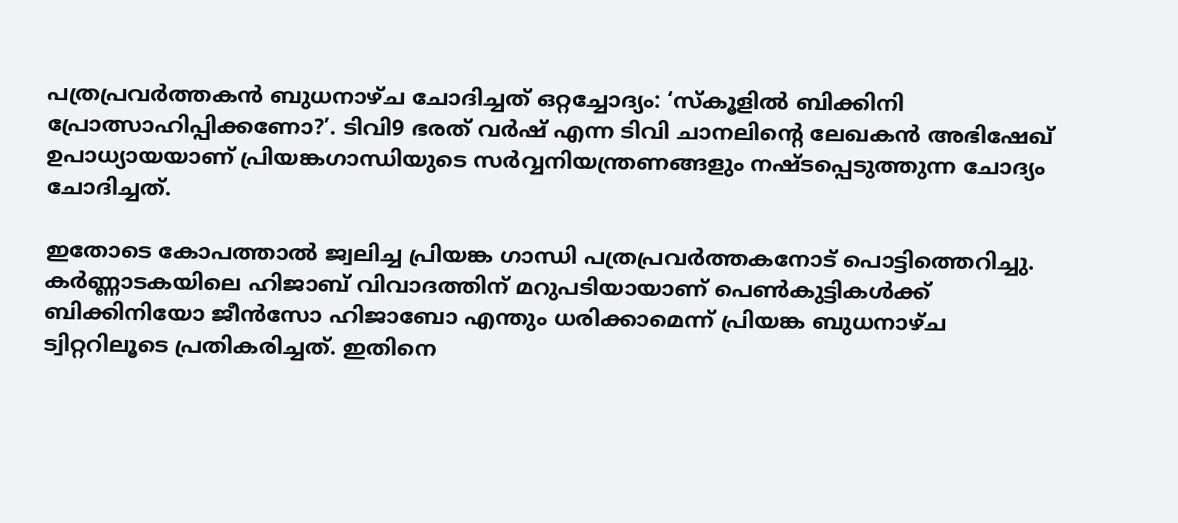പത്രപ്രവര്‍ത്തകന്‍ ബുധനാഴ്ച ചോദിച്ചത് ഒറ്റച്ചോദ്യം: ‘സ്‌കൂളില്‍ ബിക്കിനി പ്രോത്സാഹിപ്പിക്കണോ?’. ടിവി9 ഭരത് വര്‍ഷ് എന്ന ടിവി ചാനലിന്റെ ലേഖകന്‍ അഭിഷേഖ് ഉപാധ്യായയാണ് പ്രിയങ്കഗാന്ധിയുടെ സര്‍വ്വനിയന്ത്രണങ്ങളും നഷ്ടപ്പെടുത്തുന്ന ചോദ്യം ചോദിച്ചത്.

ഇതോടെ കോപത്താല്‍ ജ്വലിച്ച പ്രിയങ്ക ഗാന്ധി പത്രപ്രവര്‍ത്തകനോട് പൊട്ടിത്തെറിച്ചു. കര്‍ണ്ണാടകയിലെ ഹിജാബ് വിവാദത്തിന് മറുപടിയായാണ് പെണ്‍കുട്ടികള്‍ക്ക് ബിക്കിനിയോ ജീന്‍സോ ഹിജാബോ എന്തും ധരിക്കാമെന്ന് പ്രിയങ്ക ബുധനാഴ്ച ട്വിറ്ററിലൂടെ പ്രതികരിച്ചത്. ഇതിനെ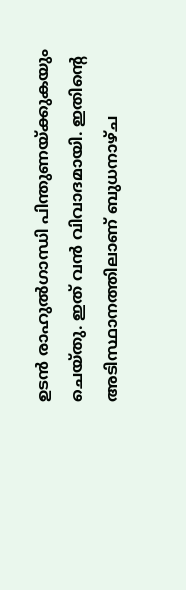ഉടന്‍ രാഹുല്‍ഗാന്ധി പിന്തുണയ്‌ക്കുകയും ചെയ്തു. ഇത് വന്‍ വിവാദമായി. ഇതിന്റെ അടിസ്ഥാനത്തിലാണ് ബുധനാഴ്ച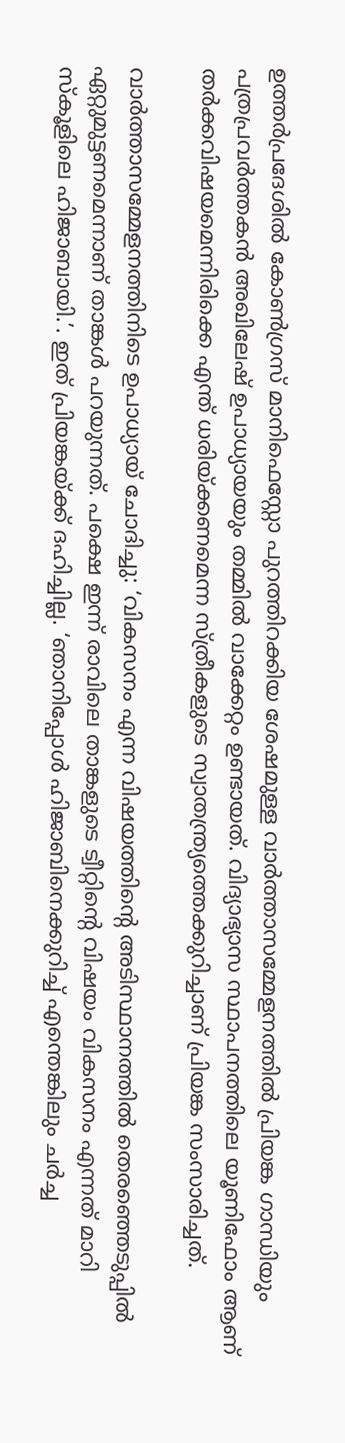ഉത്തര്‍പ്രദേശില്‍ കോണ്‍ഗ്രസ് മാനിഫെസ്റ്റോ പുറത്തിറക്കിയ ശേഷമുള്ള വാര്‍ത്താസമ്മേളനത്തില്‍ പ്രിയങ്ക ഗാന്ധിയും പത്രപ്രവര്‍ത്തകന്‍ അഖിലേഷ് ഉപാധ്യായയും തമ്മില്‍ വാക്കേറ്റം ഉണ്ടായത്. വിദ്യാഭ്യാസ സ്ഥാപനത്തിലെ യൂണിഫോം ആണ് തര്‍ക്കവിഷയമെന്നിരിക്കെ എന്ത് ധരിയ്‌ക്കണമെന്ന സ്ത്രീകളുടെ സ്വാതന്ത്ര്യത്തെക്കുറിച്ചാണ് പ്രിയങ്ക സംസാരിച്ചത്.

വാര്‍ത്താസമ്മേളനത്തിനിടെ ഉപാധ്യായ് ചോദിച്ചു: ‘വികസനം എന്ന വിഷയത്തിന്റെ അടിസ്ഥാനത്തില്‍ തെരഞ്ഞെടുപ്പില്‍ ഏറ്റുമുട്ടണമെന്നാണ് താങ്കള്‍ പറയുന്നത്. പക്ഷെ ഇന്ന് രാവിലെ താങ്കളുടെ ട്വീറ്റിന്റെ വിഷയം വികസനം എന്നത് മാറി സ്‌കൂളിലെ ഹിജാബായി.’. ഇത് പ്രിയങ്കയ്‌ക്ക് ദഹിച്ചില്ല. ‘ഞാനിപ്പോള്‍ ഹിജാബിനെക്കുറിച്ച് എന്തെങ്കിലും ചര്‍ച്ച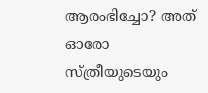ആരംഭിച്ചോ? അത് ഓരോ സ്ത്രീയുടെയും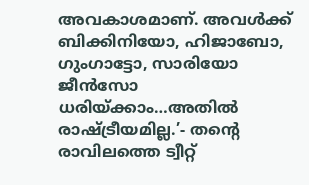അവകാശമാണ്. അവള്‍ക്ക് ബിക്കിനിയോ, ഹിജാബോ, ഗുംഗാട്ടോ, സാരിയോ ജീന്‍സോ ധരിയ്‌ക്കാം…അതില്‍ രാഷ്‌ട്രീയമില്ല.’- തന്റെ രാവിലത്തെ ട്വീറ്റ്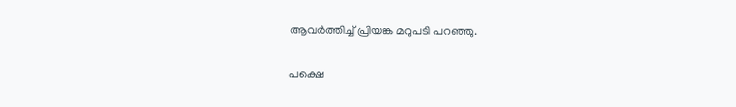ആവര്‍ത്തിച്ച് പ്രിയങ്ക മറുപടി പറഞ്ഞു.

പക്ഷെ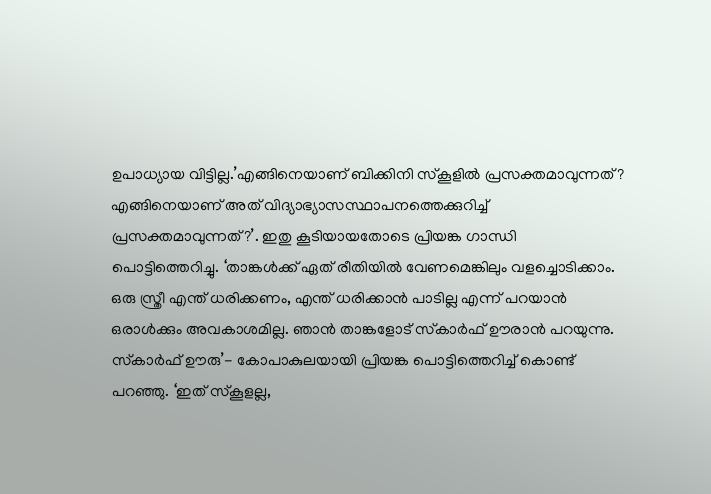ഉപാധ്യായ വിട്ടില്ല.’എങ്ങിനെയാണ് ബിക്കിനി സ്‌കൂളില്‍ പ്രസക്തമാവുന്നത്? എങ്ങിനെയാണ് അത് വിദ്യാഭ്യാസസ്ഥാപനത്തെക്കുറിച്ച് പ്രസക്തമാവുന്നത്?’. ഇതു കൂടിയായതോടെ പ്രിയങ്ക ഗാന്ധി പൊട്ടിത്തെറിച്ചു. ‘താങ്കള്‍ക്ക് ഏത് രീതിയില്‍ വേണമെങ്കിലും വളച്ചൊടിക്കാം. ഒരു സ്ത്രീ എന്ത് ധരിക്കണം, എന്ത് ധരിക്കാന്‍ പാടില്ല എന്ന് പറയാന്‍ ഒരാള്‍ക്കും അവകാശമില്ല. ഞാന്‍ താങ്കളോട് സ്‌കാര്‍ഫ് ഊരാന്‍ പറയുന്നു. സ്‌കാര്‍ഫ് ഊരു’- കോപാകുലയായി പ്രിയങ്ക പൊട്ടിത്തെറിച്ച് കൊണ്ട് പറഞ്ഞു. ‘ഇത് സ്‌കൂളല്ല,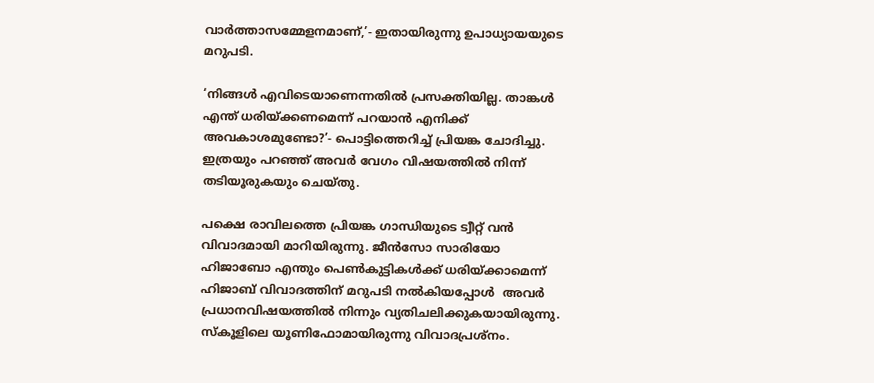വാര്‍ത്താസമ്മേളനമാണ്,’- ഇതായിരുന്നു ഉപാധ്യായയുടെ മറുപടി.

‘നിങ്ങള്‍ എവിടെയാണെന്നതില്‍ പ്രസക്തിയില്ല. താങ്കള്‍ എന്ത് ധരിയ്‌ക്കണമെന്ന് പറയാന്‍ എനിക്ക് അവകാശമുണ്ടോ?’- പൊട്ടിത്തെറിച്ച് പ്രിയങ്ക ചോദിച്ചു. ഇത്രയും പറഞ്ഞ് അവര്‍ വേഗം വിഷയത്തില്‍ നിന്ന് തടിയൂരുകയും ചെയ്തു.

പക്ഷെ രാവിലത്തെ പ്രിയങ്ക ഗാന്ധിയുടെ ട്വീറ്റ് വന്‍ വിവാദമായി മാറിയിരുന്നു. ജീന്‍സോ സാരിയോ ഹിജാബോ എന്തും പെണ്‍കുട്ടികള്‍ക്ക് ധരിയ്‌ക്കാമെന്ന് ഹിജാബ് വിവാദത്തിന് മറുപടി നല്‍കിയപ്പോള്‍  അവര്‍ പ്രധാനവിഷയത്തില്‍ നിന്നും വ്യതിചലിക്കുകയായിരുന്നു. സ്‌കൂളിലെ യൂണിഫോമായിരുന്നു വിവാദപ്രശ്‌നം.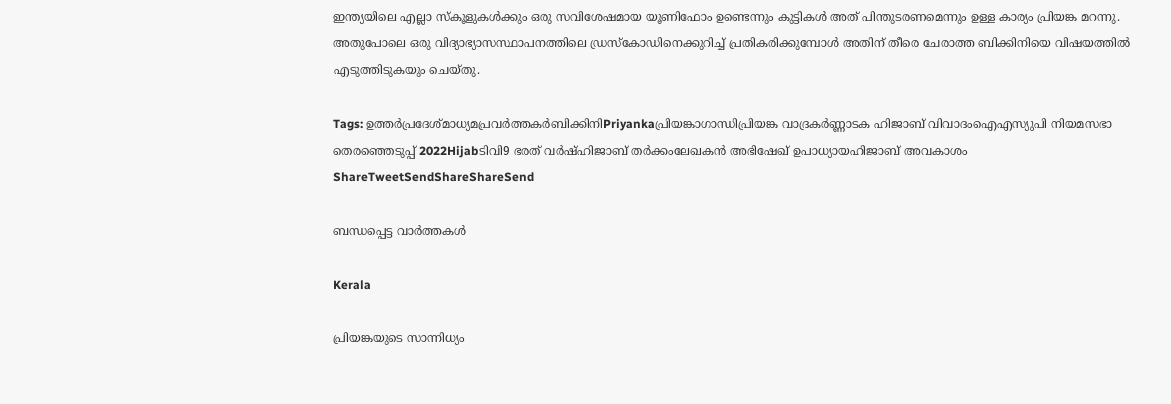ഇന്ത്യയിലെ എല്ലാ സ്‌കൂളുകള്‍ക്കും ഒരു സവിശേഷമായ യൂണിഫോം ഉണ്ടെന്നും കുട്ടികള്‍ അത് പിന്തുടരണമെന്നും ഉള്ള കാര്യം പ്രിയങ്ക മറന്നു. അതുപോലെ ഒരു വിദ്യാഭ്യാസസ്ഥാപനത്തിലെ ഡ്രസ്‌കോഡിനെക്കുറിച്ച് പ്രതികരിക്കുമ്പോള്‍ അതിന് തീരെ ചേരാത്ത ബിക്കിനിയെ വിഷയത്തില്‍ എടുത്തിടുകയും ചെയ്തു.

Tags: ഉത്തര്‍പ്രദേശ്മാധ്യമപ്രവര്‍ത്തകര്‍ബിക്കിനിPriyankaപ്രിയങ്കാഗാന്ധിപ്രിയങ്ക വാദ്രകര്‍ണ്ണാടക ഹിജാബ് വിവാദംഐഎസ്യുപി നിയമസഭാ തെര‍ഞ്ഞെടുപ്പ് 2022Hijabടിവി9 ഭരത് വര്‍ഷ്ഹിജാബ് തര്‍ക്കംലേഖകന്‍ അഭിഷേഖ് ഉപാധ്യായഹിജാബ് അവകാശം
ShareTweetSendShareShareSend

ബന്ധപ്പെട്ട വാര്‍ത്തകള്‍

Kerala

പ്രിയങ്കയുടെ സാന്നിധ്യം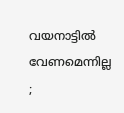വയനാട്ടിൽ വേണമെന്നില്ല ;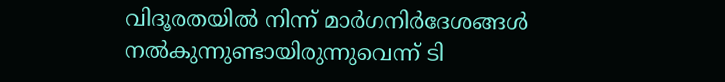വിദൂരതയിൽ നിന്ന് മാർഗനിർദേശങ്ങൾ നൽകുന്നുണ്ടായിരുന്നുവെന്ന് ടി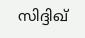സിദ്ദിഖ്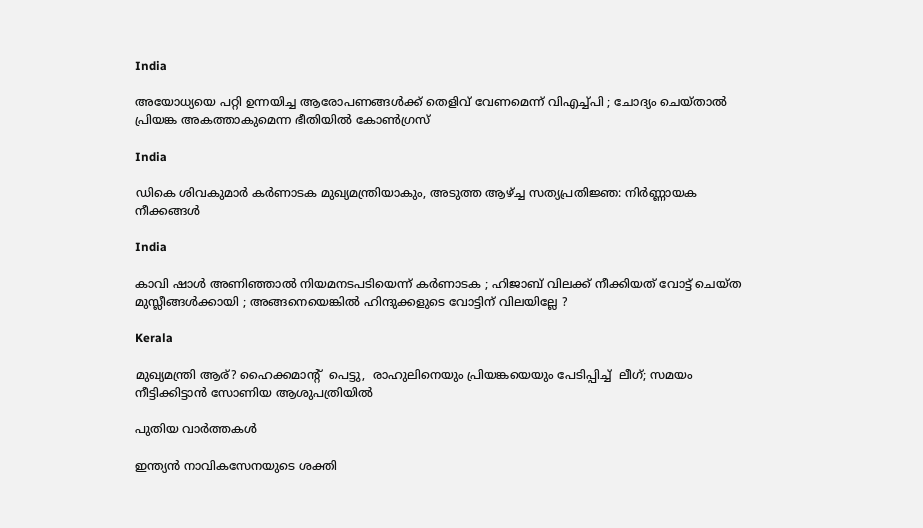India

അയോധ്യയെ പറ്റി ഉന്നയിച്ച ആരോപണങ്ങൾക്ക് തെളിവ് വേണമെന്ന് വിഎച്ച്പി ; ചോദ്യം ചെയ്താൽ പ്രിയങ്ക അകത്താകുമെന്ന ഭീതിയിൽ കോൺഗ്രസ്

India

ഡികെ ശിവകുമാർ കർണാടക മുഖ്യമന്ത്രിയാകും, അടുത്ത ആഴ്‌ച്ച സത്യപ്രതിജ്ഞ: നിർണ്ണായക നീക്കങ്ങൾ

India

കാവി ഷാൾ അണിഞ്ഞാൽ നിയമനടപടിയെന്ന് കർണാടക ; ഹിജാബ് വിലക്ക് നീക്കിയത് വോട്ട് ചെയ്ത മുസ്ലീങ്ങൾക്കായി ; അങ്ങനെയെങ്കിൽ ഹിന്ദുക്കളുടെ വോട്ടിന് വിലയില്ലേ ?

Kerala

മുഖ്യമന്ത്രി ആര്? ഹൈക്കമാന്‍റ്  പെട്ടു,  രാഹുലിനെയും പ്രിയങ്കയെയും പേടിപ്പിച്ച്  ലീഗ്; സമയം നീട്ടിക്കിട്ടാന്‍ സോണിയ ആശുപത്രിയില്‍

പുതിയ വാര്‍ത്തകള്‍

ഇന്ത്യൻ നാവികസേനയുടെ ശക്തി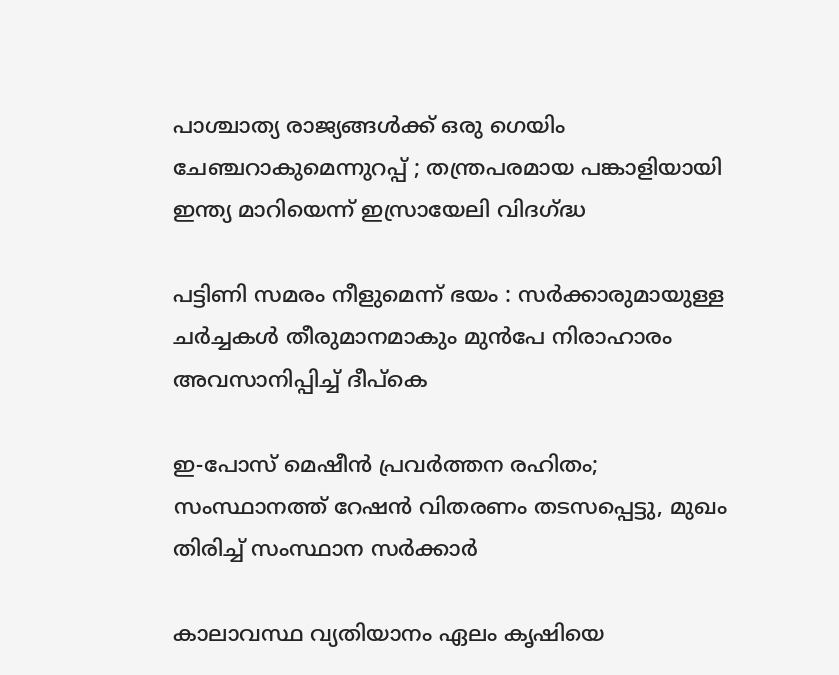പാശ്ചാത്യ രാജ്യങ്ങൾക്ക് ഒരു ഗെയിം ചേഞ്ചറാകുമെന്നുറപ്പ് ; തന്ത്രപരമായ പങ്കാളിയായി ഇന്ത്യ മാറിയെന്ന് ഇസ്രായേലി വിദഗ്‌ദ്ധ

പട്ടിണി സമരം നീളുമെന്ന് ഭയം : സർക്കാരുമായുള്ള ചർച്ചകൾ തീരുമാനമാകും മുൻപേ നിരാഹാരം അവസാനിപ്പിച്ച് ദീപ്കെ

ഇ-പോസ് മെഷീന്‍ പ്രവര്‍ത്തന രഹിതം; സംസ്ഥാനത്ത് റേഷൻ വിതരണം തടസപ്പെട്ടു, മുഖം തിരിച്ച് സംസ്ഥാന സർക്കാർ

കാലാവസ്ഥ വ്യതിയാനം ഏലം കൃഷിയെ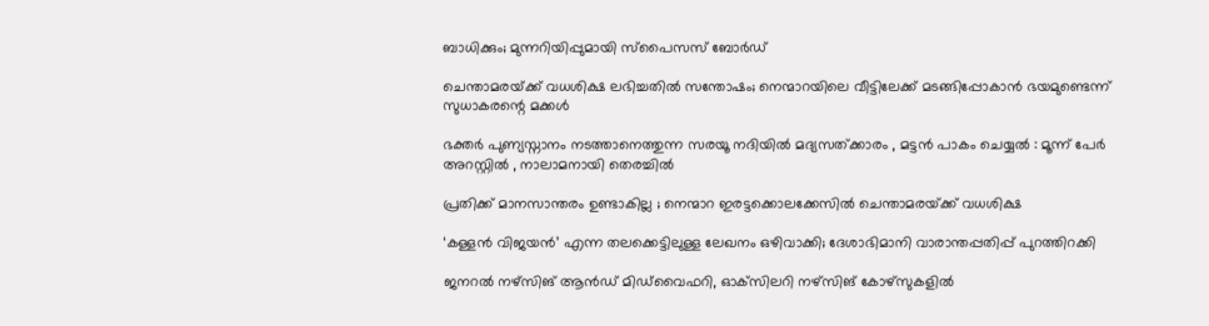ബാധിക്കും; മുന്നറിയിപ്പുമായി സ്‌പൈസസ് ബോര്‍ഡ്

ചെന്താമരയ്‌ക്ക് വധശിക്ഷ ലഭിച്ചതിൽ സന്തോഷം; നെന്മാറയിലെ വീട്ടിലേക്ക് മടങ്ങിപ്പോകാൻ ഭയമുണ്ടെന്ന് സുധാകരന്റെ മക്കൾ

ഭക്തർ പുണ്യസ്നാനം നടത്താനെത്തുന്ന സരയൂ നദിയിൽ മദ്യസത്ക്കാരം , മട്ടൻ പാകം ചെയ്യൽ : മൂന്ന് പേർ അറസ്റ്റിൽ , നാലാമനായി തെരച്ചിൽ

പ്രതിക്ക് മാനസാന്തരം ഉണ്ടാകില്ല ; നെന്മാറ ഇരട്ടക്കൊലക്കേസില്‍ ചെന്താമരയ്‌ക്ക് വധശിക്ഷ

‘കള്ളന്‍ വിജയൻ’ എന്ന തലക്കെട്ടിലുള്ള ലേഖനം ഒഴിവാക്കി; ദേശാഭിമാനി വാരാന്തപ്പതിപ്പ് പുറത്തിറക്കി

ജനറല്‍ നഴ്‌സിങ് ആന്‍ഡ് മിഡ്‌വൈഫറി, ഓക്‌സിലറി നഴ്‌സിങ് കോഴ്‌സുകളില്‍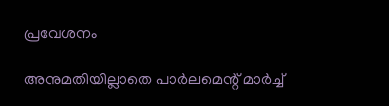പ്രവേശനം

അനുമതിയില്ലാതെ പാർലമെന്റ് മാർച്ച്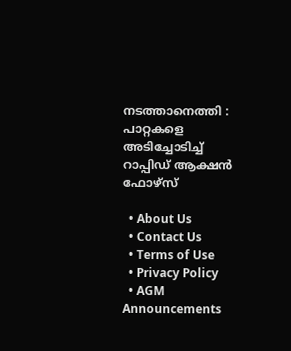നടത്താനെത്തി : പാറ്റകളെ അടിച്ചോടിച്ച് റാപ്പിഡ് ആക്ഷൻ ഫോഴ്സ്

  • About Us
  • Contact Us
  • Terms of Use
  • Privacy Policy
  • AGM Announcements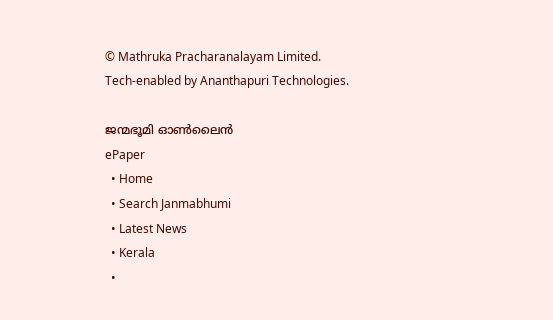© Mathruka Pracharanalayam Limited.
Tech-enabled by Ananthapuri Technologies.

ജന്മഭൂമി ഓണ്‍ലൈന്‍
ePaper
  • Home
  • Search Janmabhumi
  • Latest News
  • Kerala
  •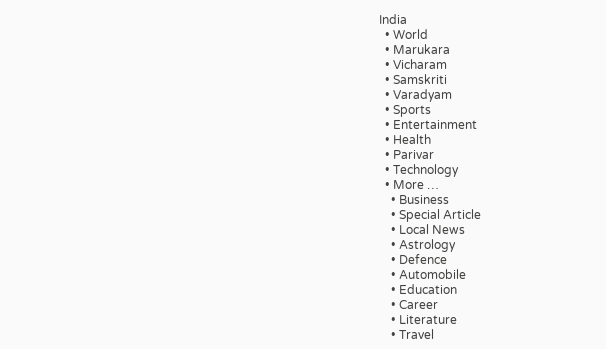India
  • World
  • Marukara
  • Vicharam
  • Samskriti
  • Varadyam
  • Sports
  • Entertainment
  • Health
  • Parivar
  • Technology
  • More …
    • Business
    • Special Article
    • Local News
    • Astrology
    • Defence
    • Automobile
    • Education
    • Career
    • Literature
    • Travel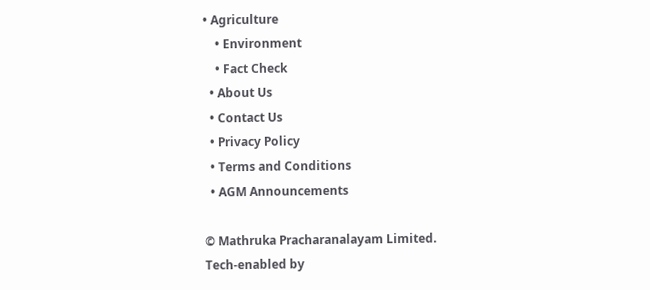• Agriculture
    • Environment
    • Fact Check
  • About Us
  • Contact Us
  • Privacy Policy
  • Terms and Conditions
  • AGM Announcements

© Mathruka Pracharanalayam Limited.
Tech-enabled by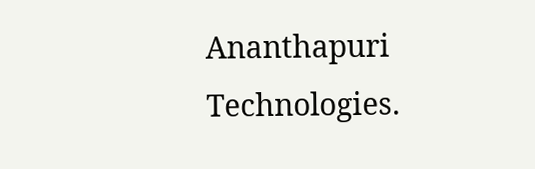Ananthapuri Technologies.